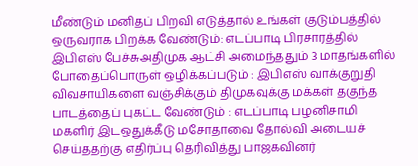மீண்டும் மனிதப் பிறவி எடுத்தால் உங்கள் குடும்பத்தில் ஒருவராக பிறக்க வேண்டும்: எடப்பாடி பிரசாரத்தில் இபிஎஸ் பேச்சுஅதிமுக ஆட்சி அமைந்ததும் 3 மாதங்களில் போதைப்பொருள் ஒழிக்கப்படும் : இபிஎஸ் வாக்குறுதி விவசாயிகளை வஞ்சிக்கும் திமுகவுக்கு மக்கள் தகுந்த பாடத்தைப் புகட்ட வேண்டும் : எடப்பாடி பழனிசாமி மகளிர் இடஒதுக்கீடு மசோதாவை தோல்வி அடையச் செய்ததற்கு எதிர்ப்பு தெரிவித்து பாஜகவினர்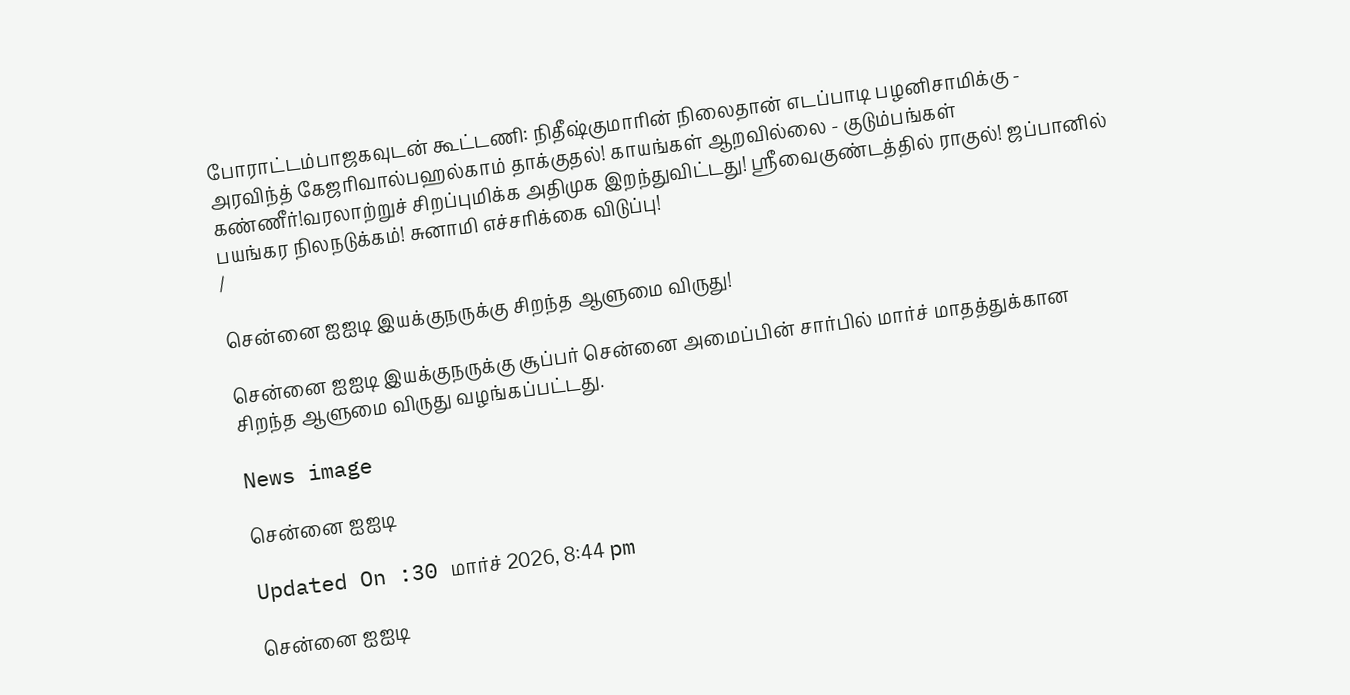போராட்டம்பாஜகவுடன் கூட்டணி: நிதீஷ்குமாரின் நிலைதான் எடப்பாடி பழனிசாமிக்கு - அரவிந்த் கேஜரிவால்பஹல்காம் தாக்குதல்! காயங்கள் ஆறவில்லை - குடும்பங்கள் கண்ணீர்!வரலாற்றுச் சிறப்புமிக்க அதிமுக இறந்துவிட்டது! ஸ்ரீவைகுண்டத்தில் ராகுல்! ஜப்பானில் பயங்கர நிலநடுக்கம்! சுனாமி எச்சரிக்கை விடுப்பு!
/

சென்னை ஐஐடி இயக்குநருக்கு சிறந்த ஆளுமை விருது!

சென்னை ஐஐடி இயக்குநருக்கு சூப்பர் சென்னை அமைப்பின் சார்பில் மார்ச் மாதத்துக்கான சிறந்த ஆளுமை விருது வழங்கப்பட்டது.

News image

சென்னை ஐஐடி

Updated On :30 மார்ச் 2026, 8:44 pm

சென்னை ஐஐடி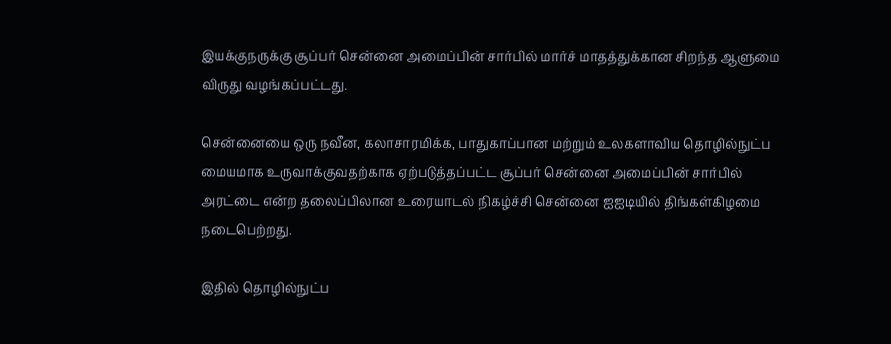இயக்குநருக்கு சூப்பர் சென்னை அமைப்பின் சார்பில் மார்ச் மாதத்துக்கான சிறந்த ஆளுமை விருது வழங்கப்பட்டது.

சென்னையை ஒரு நவீன, கலாசாரமிக்க, பாதுகாப்பான மற்றும் உலகளாவிய தொழில்நுட்ப மையமாக உருவாக்குவதற்காக ஏற்படுத்தப்பட்ட சூப்பர் சென்னை அமைப்பின் சார்பில் அரட்டை என்ற தலைப்பிலான உரையாடல் நிகழ்ச்சி சென்னை ஐஐடியில் திங்கள்கிழமை நடைபெற்றது.

இதில் தொழில்நுட்ப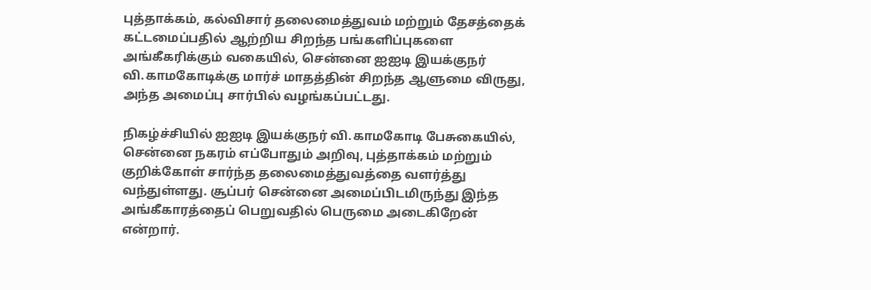புத்தாக்கம், கல்விசார் தலைமைத்துவம் மற்றும் தேசத்தைக் கட்டமைப்பதில் ஆற்றிய சிறந்த பங்களிப்புகளை அங்கீகரிக்கும் வகையில், சென்னை ஐஐடி இயக்குநர் வி.காமகோடிக்கு மார்ச் மாதத்தின் சிறந்த ஆளுமை விருது, அந்த அமைப்பு சார்பில் வழங்கப்பட்டது.

நிகழ்ச்சியில் ஐஐடி இயக்குநர் வி.காமகோடி பேசுகையில், சென்னை நகரம் எப்போதும் அறிவு, புத்தாக்கம் மற்றும் குறிக்கோள் சார்ந்த தலைமைத்துவத்தை வளர்த்து வந்துள்ளது. சூப்பர் சென்னை அமைப்பிடமிருந்து இந்த அங்கீகாரத்தைப் பெறுவதில் பெருமை அடைகிறேன் என்றார்.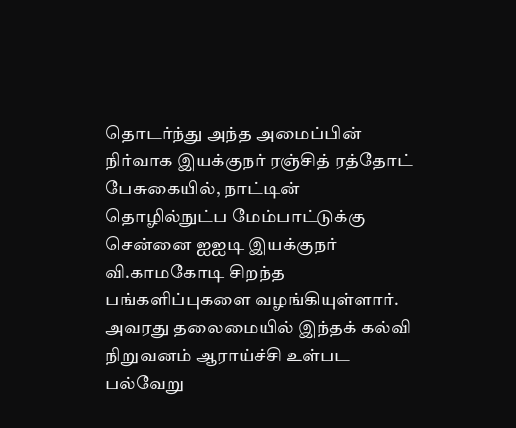தொடர்ந்து அந்த அமைப்பின் நிர்வாக இயக்குநர் ரஞ்சித் ரத்தோட் பேசுகையில், நாட்டின் தொழில்நுட்ப மேம்பாட்டுக்கு சென்னை ஐஐடி இயக்குநர் வி.காமகோடி சிறந்த பங்களிப்புகளை வழங்கியுள்ளார். அவரது தலைமையில் இந்தக் கல்வி நிறுவனம் ஆராய்ச்சி உள்பட பல்வேறு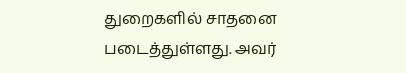துறைகளில் சாதனை படைத்துள்ளது. அவர்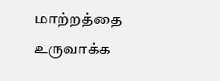மாற்றத்தை உருவாக்க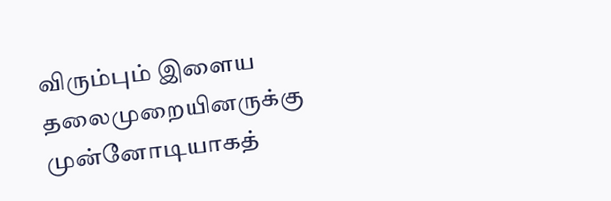விரும்பும் இளைய தலைமுறையினருக்கு முன்னோடியாகத்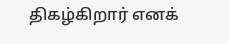திகழ்கிறார் எனக்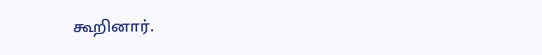கூறினார்.